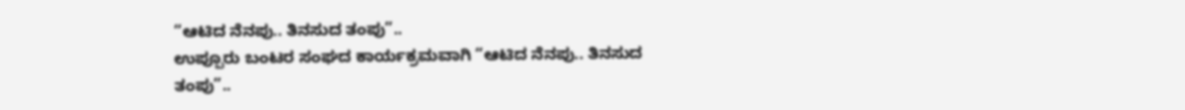“ಆಟಿದ ನೆನಪು.. ತಿನಸುದ ತಂಪು”..
ಉಪ್ಪೂರು ಬಂಟರ ಸಂಘದ ಕಾರ್ಯಕ್ರಮವಾಗಿ “ಆಟಿದ ನೆನಪು.. ತಿನಸುದ ತಂಪು”..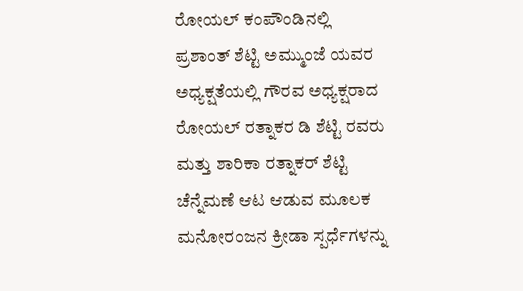ರೋಯಲ್ ಕಂಪೌಂಡಿನಲ್ಲಿ
ಪ್ರಶಾಂತ್ ಶೆಟ್ಟಿ ಅಮ್ಮುಂಜೆ ಯವರ ಅಧ್ಯಕ್ಷತೆಯಲ್ಲಿ ಗೌರವ ಅಧ್ಯಕ್ಷರಾದ ರೋಯಲ್ ರತ್ನಾಕರ ಡಿ ಶೆಟ್ಟಿ ರವರು ಮತ್ತು ಶಾರಿಕಾ ರತ್ನಾಕರ್ ಶೆಟ್ಟಿ ಚೆನ್ನೆಮಣೆ ಆಟ ಆಡುವ ಮೂಲಕ ಮನೋರಂಜನ ಕ್ರೀಡಾ ಸ್ಪರ್ಧೆಗಳನ್ನು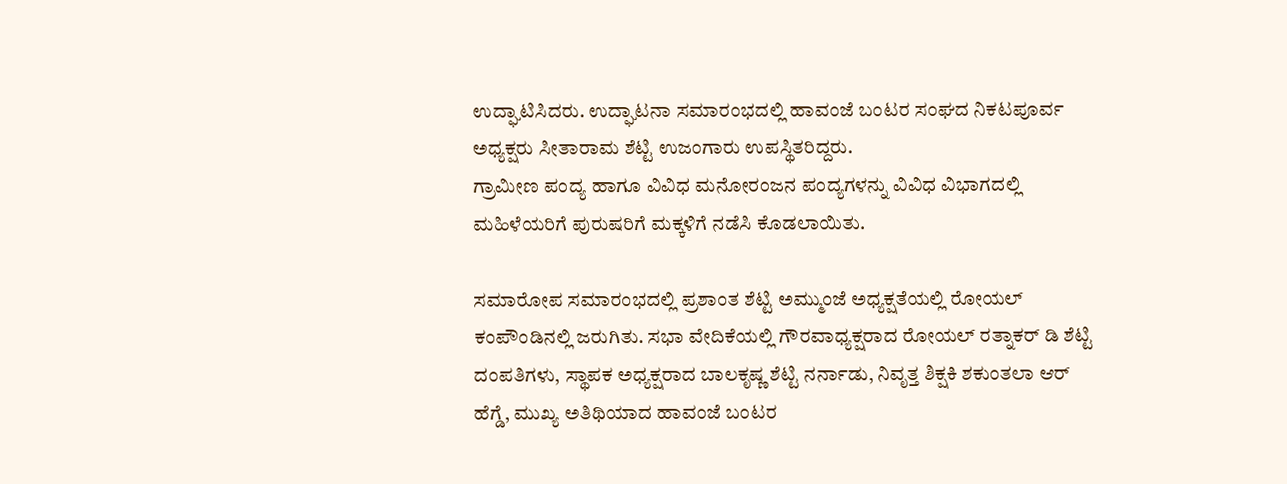ಉದ್ಘಾಟಿಸಿದರು. ಉದ್ಘಾಟನಾ ಸಮಾರಂಭದಲ್ಲಿ ಹಾವಂಜೆ ಬಂಟರ ಸಂಘದ ನಿಕಟಪೂರ್ವ ಅಧ್ಯಕ್ಷರು ಸೀತಾರಾಮ ಶೆಟ್ಟಿ ಉಜಂಗಾರು ಉಪಸ್ಥಿತರಿದ್ದರು.
ಗ್ರಾಮೀಣ ಪಂದ್ಯ ಹಾಗೂ ವಿವಿಧ ಮನೋರಂಜನ ಪಂದ್ಯಗಳನ್ನು ವಿವಿಧ ವಿಭಾಗದಲ್ಲಿ ಮಹಿಳೆಯರಿಗೆ ಪುರುಷರಿಗೆ ಮಕ್ಕಳಿಗೆ ನಡೆಸಿ ಕೊಡಲಾಯಿತು.

ಸಮಾರೋಪ ಸಮಾರಂಭದಲ್ಲಿ ಪ್ರಶಾಂತ ಶೆಟ್ಟಿ ಅಮ್ಮುಂಜೆ ಅಧ್ಯಕ್ಷತೆಯಲ್ಲಿ ರೋಯಲ್ ಕಂಪೌಂಡಿನಲ್ಲಿ ಜರುಗಿತು. ಸಭಾ ವೇದಿಕೆಯಲ್ಲಿ ಗೌರವಾಧ್ಯಕ್ಷರಾದ ರೋಯಲ್ ರತ್ನಾಕರ್ ಡಿ ಶೆಟ್ಟಿ ದಂಪತಿಗಳು, ಸ್ಥಾಪಕ ಅಧ್ಯಕ್ಷರಾದ ಬಾಲಕೃಷ್ಣ ಶೆಟ್ಟಿ ನರ್ನಾಡು, ನಿವೃತ್ತ ಶಿಕ್ಷಕಿ ಶಕುಂತಲಾ ಆರ್ ಹೆಗ್ಡೆ, ಮುಖ್ಯ ಅತಿಥಿಯಾದ ಹಾವಂಜೆ ಬಂಟರ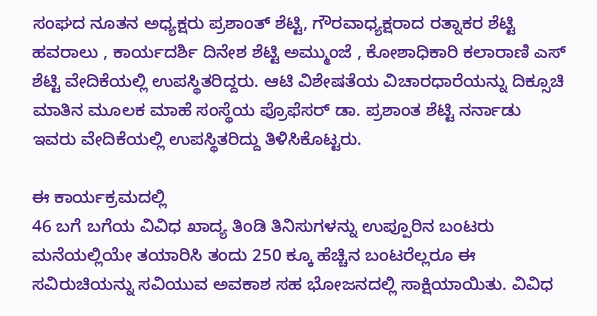ಸಂಘದ ನೂತನ ಅಧ್ಯಕ್ಷರು ಪ್ರಶಾಂತ್ ಶೆಟ್ಟಿ, ಗೌರವಾಧ್ಯಕ್ಷರಾದ ರತ್ನಾಕರ ಶೆಟ್ಟಿ ಹವರಾಲು , ಕಾರ್ಯದರ್ಶಿ ದಿನೇಶ ಶೆಟ್ಟಿ ಅಮ್ಮುಂಜೆ , ಕೋಶಾಧಿಕಾರಿ ಕಲಾರಾಣಿ ಎಸ್ ಶೆಟ್ಟಿ ವೇದಿಕೆಯಲ್ಲಿ ಉಪಸ್ಥಿತರಿದ್ದರು. ಆಟಿ ವಿಶೇಷತೆಯ ವಿಚಾರಧಾರೆಯನ್ನು ದಿಕ್ಸೂಚಿ ಮಾತಿನ ಮೂಲಕ ಮಾಹೆ ಸಂಸ್ಥೆಯ ಪ್ರೊಫೆಸರ್ ಡಾ. ಪ್ರಶಾಂತ ಶೆಟ್ಟಿ ನರ್ನಾಡು ಇವರು ವೇದಿಕೆಯಲ್ಲಿ ಉಪಸ್ಥಿತರಿದ್ದು ತಿಳಿಸಿಕೊಟ್ಟರು.

ಈ ಕಾರ್ಯಕ್ರಮದಲ್ಲಿ
46 ಬಗೆ ಬಗೆಯ ವಿವಿಧ ಖಾದ್ಯ ತಿಂಡಿ ತಿನಿಸುಗಳನ್ನು ಉಪ್ಪೂರಿನ ಬಂಟರು ಮನೆಯಲ್ಲಿಯೇ ತಯಾರಿಸಿ ತಂದು 250 ಕ್ಕೂ ಹೆಚ್ಚಿನ ಬಂಟರೆಲ್ಲರೂ ಈ ಸವಿರುಚಿಯನ್ನು ಸವಿಯುವ ಅವಕಾಶ ಸಹ ಭೋಜನದಲ್ಲಿ ಸಾಕ್ಷಿಯಾಯಿತು. ವಿವಿಧ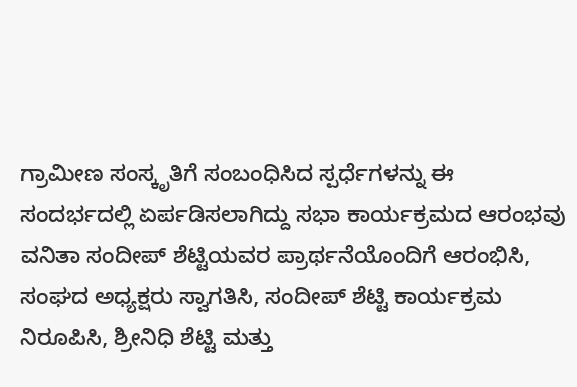ಗ್ರಾಮೀಣ ಸಂಸ್ಕೃತಿಗೆ ಸಂಬಂಧಿಸಿದ ಸ್ಪರ್ಧೆಗಳನ್ನು ಈ ಸಂದರ್ಭದಲ್ಲಿ ಏರ್ಪಡಿಸಲಾಗಿದ್ದು ಸಭಾ ಕಾರ್ಯಕ್ರಮದ ಆರಂಭವು ವನಿತಾ ಸಂದೀಪ್ ಶೆಟ್ಟಿಯವರ ಪ್ರಾರ್ಥನೆಯೊಂದಿಗೆ ಆರಂಭಿಸಿ, ಸಂಘದ ಅಧ್ಯಕ್ಷರು ಸ್ವಾಗತಿಸಿ, ಸಂದೀಪ್ ಶೆಟ್ಟಿ ಕಾರ್ಯಕ್ರಮ ನಿರೂಪಿಸಿ, ಶ್ರೀನಿಧಿ ಶೆಟ್ಟಿ ಮತ್ತು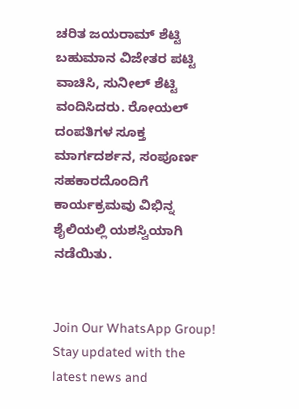ಚರಿತ ಜಯರಾಮ್ ಶೆಟ್ಟಿ ಬಹುಮಾನ ವಿಜೇತರ ಪಟ್ಟಿ ವಾಚಿಸಿ, ಸುನೀಲ್ ಶೆಟ್ಟಿ ವಂದಿಸಿದರು. ರೋಯಲ್ ದಂಪತಿಗಳ ಸೂಕ್ತ ಮಾರ್ಗದರ್ಶನ, ಸಂಪೂರ್ಣ ಸಹಕಾರದೊಂದಿಗೆ ಕಾರ್ಯಕ್ರಮವು ವಿಭಿನ್ನ ಶೈಲಿಯಲ್ಲಿ ಯಶಸ್ವಿಯಾಗಿ ನಡೆಯಿತು.


Join Our WhatsApp Group!
Stay updated with the latest news and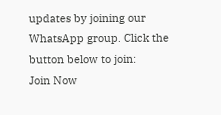updates by joining our WhatsApp group. Click the button below to join:
Join Now